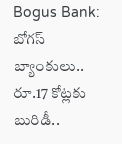Bogus Bank: బోగస్ బ్యాంకులు.. రూ.17 కోట్లకు బురిడీ..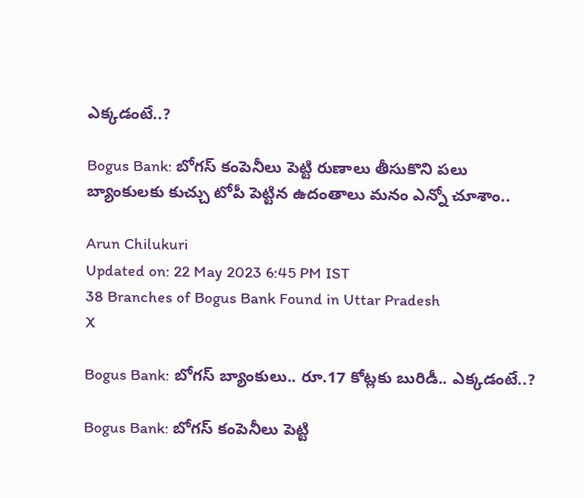ఎక్కడంటే..?

Bogus Bank: బోగస్ కంపెనీలు పెట్టి రుణాలు తీసుకొని పలు బ్యాంకులకు కుచ్చు టోపీ పెట్టిన ఉదంతాలు మనం ఎన్నో చూశాం..

Arun Chilukuri
Updated on: 22 May 2023 6:45 PM IST
38 Branches of Bogus Bank Found in Uttar Pradesh
X

Bogus Bank: బోగస్ బ్యాంకులు.. రూ.17 కోట్లకు బురిడీ.. ఎక్కడంటే..?

Bogus Bank: బోగస్ కంపెనీలు పెట్టి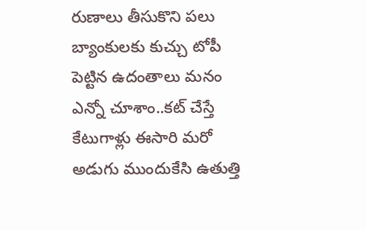రుణాలు తీసుకొని పలు బ్యాంకులకు కుచ్చు టోపీ పెట్టిన ఉదంతాలు మనం ఎన్నో చూశాం..కట్ చేస్తే కేటుగాళ్లు ఈసారి మరో అడుగు ముందుకేసి ఉతుత్తి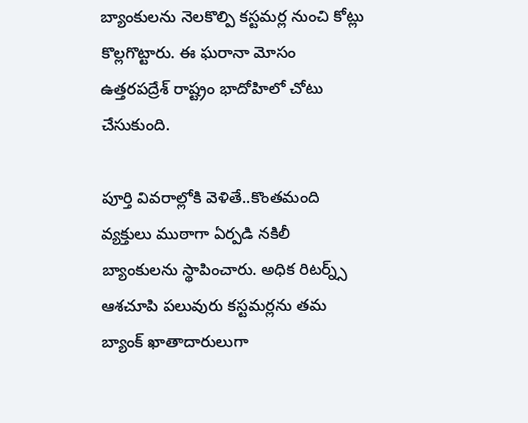బ్యాంకులను నెలకొల్పి కస్టమర్ల నుంచి కోట్లు కొల్లగొట్టారు. ఈ ఘరానా మోసం ఉత్తరపద్రేశ్ రాష్ట్రం భాదోహిలో చోటు చేసుకుంది.

పూర్తి వివరాల్లోకి వెళితే..కొంతమంది వ్యక్తులు ముఠాగా ఏర్పడి నకిలీ బ్యాంకులను స్థాపించారు. అధిక రిటర్న్స్ ఆశచూపి పలువురు కస్టమర్లను తమ బ్యాంక్ ఖాతాదారులుగా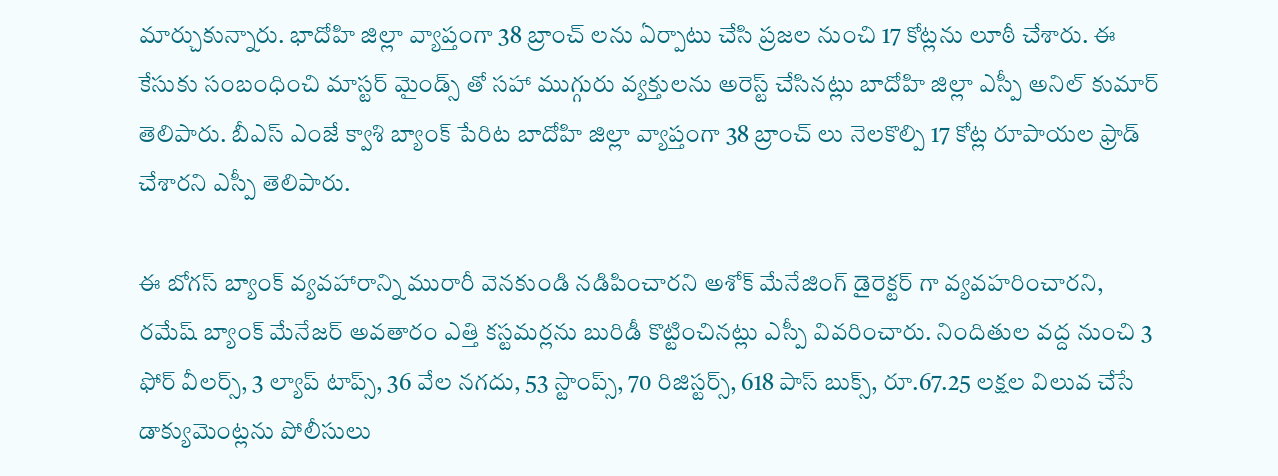మార్చుకున్నారు. భాదోహి జిల్లా వ్యాప్తంగా 38 బ్రాంచ్ లను ఏర్పాటు చేసి ప్రజల నుంచి 17 కోట్లను లూఠీ చేశారు. ఈ కేసుకు సంబంధించి మాస్టర్ మైండ్స్ తో సహా ముగ్గురు వ్యక్తులను అరెస్ట్ చేసినట్లు బాదోహి జిల్లా ఎస్పీ అనిల్ కుమార్ తెలిపారు. బీఎస్ ఎంజే క్వాశి బ్యాంక్ పేరిట బాదోహి జిల్లా వ్యాప్తంగా 38 బ్రాంచ్ లు నెలకొల్పి 17 కోట్ల రూపాయల ఫ్రాడ్ చేశారని ఎస్పీ తెలిపారు.

ఈ బోగస్ బ్యాంక్ వ్యవహారాన్ని మురారీ వెనకుండి నడిపించారని అశోక్ మేనేజింగ్ డైరెక్టర్ గా వ్యవహరించారని, రమేష్ బ్యాంక్ మేనేజర్ అవతారం ఎత్తి కస్టమర్లను బురిడీ కొట్టించినట్లు ఎస్పీ వివరించారు. నిందితుల వద్ద నుంచి 3 ఫోర్ వీలర్స్, 3 ల్యాప్ టాప్స్, 36 వేల నగదు, 53 స్టాంప్స్, 70 రిజిస్టర్స్, 618 పాస్ బుక్స్, రూ.67.25 లక్షల విలువ చేసే డాక్యుమెంట్లను పోలీసులు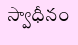స్వాధీనం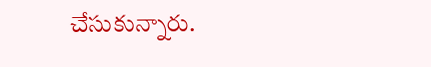చేసుకున్నారు.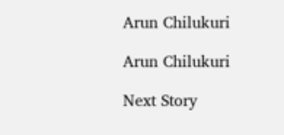Arun Chilukuri

Arun Chilukuri

Next Story